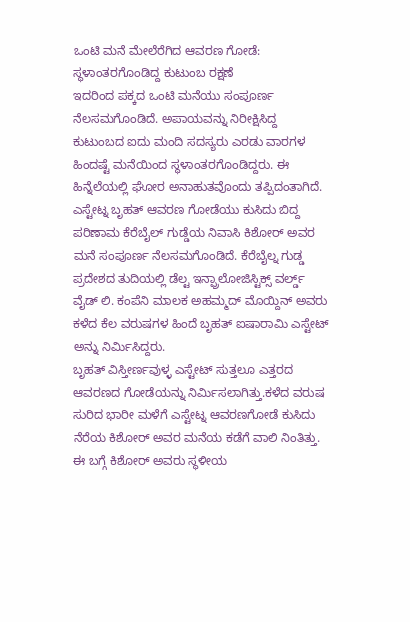ಒಂಟಿ ಮನೆ ಮೇಲೆರೆಗಿದ ಆವರಣ ಗೋಡೆ: ಸ್ಥಳಾಂತರಗೊಂಡಿದ್ದ ಕುಟುಂಬ ರಕ್ಷಣೆ
ಇದರಿಂದ ಪಕ್ಕದ ಒಂಟಿ ಮನೆಯು ಸಂಪೂರ್ಣ ನೆಲಸಮಗೊಂಡಿದೆ. ಅಪಾಯವನ್ನು ನಿರೀಕ್ಷಿಸಿದ್ದ ಕುಟುಂಬದ ಐದು ಮಂದಿ ಸದಸ್ಯರು ಎರಡು ವಾರಗಳ ಹಿಂದಷ್ಟೆ ಮನೆಯಿಂದ ಸ್ಥಳಾಂತರಗೊಂಡಿದ್ದರು. ಈ ಹಿನ್ನೆಲೆಯಲ್ಲಿ ಘೋರ ಅನಾಹುತವೊಂದು ತಪ್ಪಿದಂತಾಗಿದೆ.
ಎಸ್ಟೇಟ್ನ ಬೃಹತ್ ಆವರಣ ಗೋಡೆಯು ಕುಸಿದು ಬಿದ್ದ ಪರಿಣಾಮ ಕೆರೆಬೈಲ್ ಗುಡ್ಡೆಯ ನಿವಾಸಿ ಕಿಶೋರ್ ಅವರ ಮನೆ ಸಂಪೂರ್ಣ ನೆಲಸಮಗೊಂಡಿದೆ. ಕೆರೆಬೈಲ್ನ ಗುಡ್ಡ ಪ್ರದೇಶದ ತುದಿಯಲ್ಲಿ ಡೆಲ್ಟ ಇನ್ಫ್ರಾಲೋಜಿಸ್ಟಿಕ್ಸ್ ವರ್ಲ್ಡ್ ವೈಡ್ ಲಿ. ಕಂಪೆನಿ ಮಾಲಕ ಅಹಮ್ಮದ್ ಮೊಯ್ದಿನ್ ಅವರು ಕಳೆದ ಕೆಲ ವರುಷಗಳ ಹಿಂದೆ ಬೃಹತ್ ಐಷಾರಾಮಿ ಎಸ್ಟೇಟ್ ಅನ್ನು ನಿರ್ಮಿಸಿದ್ದರು.
ಬೃಹತ್ ವಿಸ್ತೀರ್ಣವುಳ್ಳ ಎಸ್ಟೇಟ್ ಸುತ್ತಲೂ ಎತ್ತರದ ಆವರಣದ ಗೋಡೆಯನ್ನು ನಿರ್ಮಿಸಲಾಗಿತ್ತು.ಕಳೆದ ವರುಷ ಸುರಿದ ಭಾರೀ ಮಳೆಗೆ ಎಸ್ಟೇಟ್ನ ಆವರಣಗೋಡೆ ಕುಸಿದು ನೆರೆಯ ಕಿಶೋರ್ ಅವರ ಮನೆಯ ಕಡೆಗೆ ವಾಲಿ ನಿಂತಿತ್ತು. ಈ ಬಗ್ಗೆ ಕಿಶೋರ್ ಅವರು ಸ್ಥಳೀಯ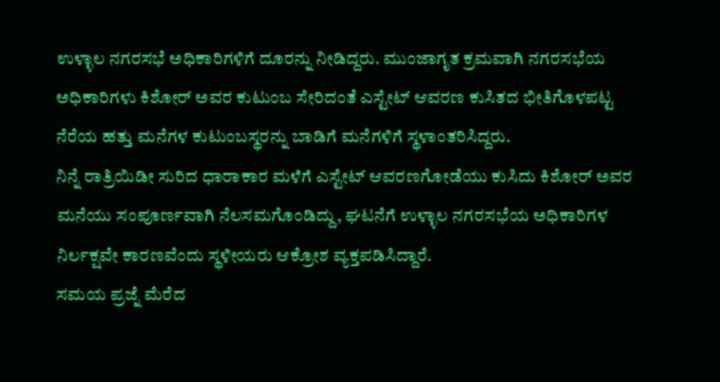ಉಳ್ಳಾಲ ನಗರಸಭೆ ಅಧಿಕಾರಿಗಳಿಗೆ ದೂರನ್ನು ನೀಡಿದ್ದರು. ಮುಂಜಾಗೃತ ಕ್ರಮವಾಗಿ ನಗರಸಭೆಯ ಅಧಿಕಾರಿಗಳು ಕಿಶೋರ್ ಅವರ ಕುಟುಂಬ ಸೇರಿದಂತೆ ಎಸ್ಟೇಟ್ ಆವರಣ ಕುಸಿತದ ಭೀತಿಗೊಳಪಟ್ಟ ನೆರೆಯ ಹತ್ತು ಮನೆಗಳ ಕುಟುಂಬಸ್ಥರನ್ನು ಬಾಡಿಗೆ ಮನೆಗಳಿಗೆ ಸ್ಥಳಾಂತರಿಸಿದ್ದರು.
ನಿನ್ನೆ ರಾತ್ರಿಯಿಡೀ ಸುರಿದ ಧಾರಾಕಾರ ಮಳೆಗೆ ಎಸ್ಟೇಟ್ ಆವರಣಗೋಡೆಯು ಕುಸಿದು ಕಿಶೋರ್ ಅವರ ಮನೆಯು ಸಂಪೂರ್ಣವಾಗಿ ನೆಲಸಮಗೊಂಡಿದ್ದು, ಘಟನೆಗೆ ಉಳ್ಳಾಲ ನಗರಸಭೆಯ ಅಧಿಕಾರಿಗಳ ನಿರ್ಲಕ್ಷವೇ ಕಾರಣವೆಂದು ಸ್ಥಳೀಯರು ಆಕ್ರೋಶ ವ್ಯಕ್ತಪಡಿಸಿದ್ದಾರೆ.
ಸಮಯ ಪ್ರಜ್ನೆ ಮೆರೆದ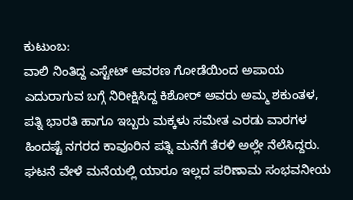ಕುಟುಂಬ:
ವಾಲಿ ನಿಂತಿದ್ದ ಎಸ್ಟೇಟ್ ಆವರಣ ಗೋಡೆಯಿಂದ ಅಪಾಯ ಎದುರಾಗುವ ಬಗ್ಗೆ ನಿರೀಕ್ಷಿಸಿದ್ದ ಕಿಶೋರ್ ಅವರು ಅಮ್ಮ ಶಕುಂತಳ, ಪತ್ನಿ ಭಾರತಿ ಹಾಗೂ ಇಬ್ಬರು ಮಕ್ಕಳು ಸಮೇತ ಎರಡು ವಾರಗಳ ಹಿಂದಷ್ಟೆ ನಗರದ ಕಾವೂರಿನ ಪತ್ನಿ ಮನೆಗೆ ತೆರಳಿ ಅಲ್ಲೇ ನೆಲೆಸಿದ್ದರು. ಘಟನೆ ವೇಳೆ ಮನೆಯಲ್ಲಿ ಯಾರೂ ಇಲ್ಲದ ಪರಿಣಾಮ ಸಂಭವನೀಯ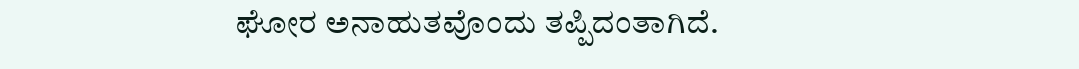ಘೋರ ಅನಾಹುತವೊಂದು ತಪ್ಪಿದಂತಾಗಿದೆ.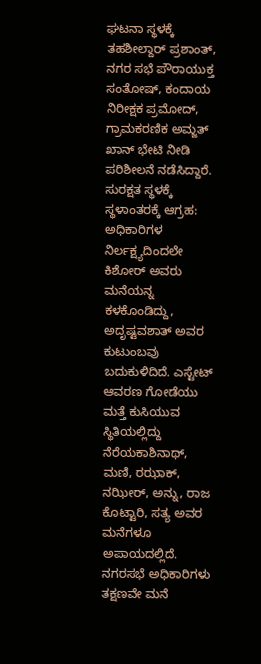ಘಟನಾ ಸ್ಥಳಕ್ಕೆ ತಹಶೀಲ್ದಾರ್ ಪ್ರಶಾಂತ್, ನಗರ ಸಭೆ ಪೌರಾಯುಕ್ತ ಸಂತೋಷ್, ಕಂದಾಯ ನಿರೀಕ್ಷಕ ಪ್ರಮೋದ್, ಗ್ರಾಮಕರಣಿಕ ಅಮ್ಜತ್ ಖಾನ್ ಭೇಟಿ ನೀಡಿ ಪರಿಶೀಲನೆ ನಡೆಸಿದ್ದಾರೆ.
ಸುರಕ್ಷತ ಸ್ಥಳಕ್ಕೆ ಸ್ಥಳಾಂತರಕ್ಕೆ ಆಗ್ರಹ:
ಅಧಿಕಾರಿಗಳ ನಿರ್ಲಕ್ಷ್ಯದಿಂದಲೇ ಕಿಶೋರ್ ಅವರು ಮನೆಯನ್ನ ಕಳಕೊಂಡಿದ್ದು, ಅದೃಷ್ಟವಶಾತ್ ಅವರ ಕುಟುಂಬವು ಬದುಕುಳಿದಿದೆ. ಎಸ್ಟೇಟ್ ಆವರಣ ಗೋಡೆಯು ಮತ್ತೆ ಕುಸಿಯುವ ಸ್ಥಿತಿಯಲ್ಲಿದ್ದು ನೆರೆಯಕಾಶಿನಾಥ್, ಮಣಿ, ರಝಾಕ್, ನಝೀರ್, ಅನ್ನು, ರಾಜ ಕೊಟ್ಟಾರಿ, ಸತ್ಯ ಅವರ ಮನೆಗಳೂ ಅಪಾಯದಲ್ಲಿದೆ. ನಗರಸಭೆ ಅಧಿಕಾರಿಗಳು ತಕ್ಷಣವೇ ಮನೆ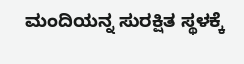ಮಂದಿಯನ್ನ ಸುರಕ್ಷಿತ ಸ್ಥಳಕ್ಕೆ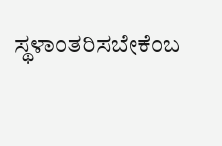ಸ್ಥಳಾಂತರಿಸಬೇಕೆಂಬ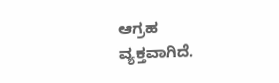ಆಗ್ರಹ ವ್ಯಕ್ತವಾಗಿದೆ.